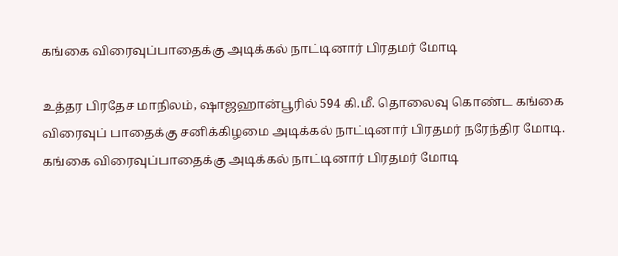கங்கை விரைவுப்பாதைக்கு அடிக்கல் நாட்டினார் பிரதமர் மோடி

உத்தர பிரதேச மாநிலம், ஷாஜஹான்பூரில் 594 கி.மீ. தொலைவு கொண்ட கங்கை விரைவுப் பாதைக்கு சனிக்கிழமை அடிக்கல் நாட்டினார் பிரதமர் நரேந்திர மோடி.
கங்கை விரைவுப்பாதைக்கு அடிக்கல் நாட்டினார் பிரதமர் மோடி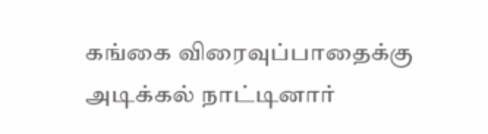கங்கை விரைவுப்பாதைக்கு அடிக்கல் நாட்டினார்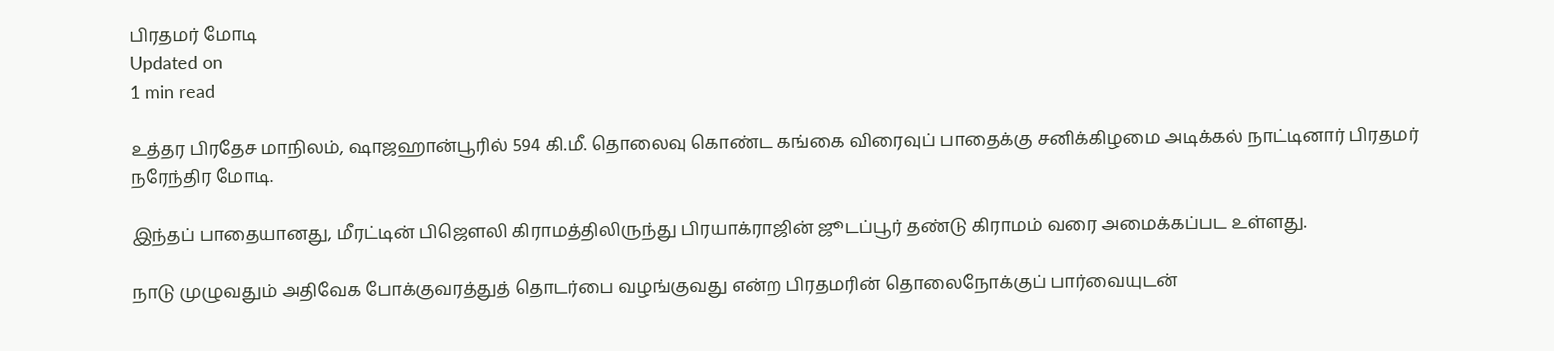பிரதமர் மோடி
Updated on
1 min read

உத்தர பிரதேச மாநிலம், ஷாஜஹான்பூரில் 594 கி.மீ. தொலைவு கொண்ட கங்கை விரைவுப் பாதைக்கு சனிக்கிழமை அடிக்கல் நாட்டினார் பிரதமர் நரேந்திர மோடி.

இந்தப் பாதையானது, மீரட்டின் பிஜௌலி கிராமத்திலிருந்து பிரயாக்ராஜின் ஜூடப்பூர் தண்டு கிராமம் வரை அமைக்கப்பட உள்ளது.

நாடு முழுவதும் அதிவேக போக்குவரத்துத் தொடர்பை வழங்குவது என்ற பிரதமரின் தொலைநோக்குப் பார்வையுடன்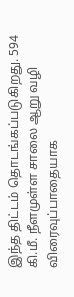இந்த திட்டம் தொடங்கப்படுகிறது. 594 கி.மீ. நீளமுள்ள சாலை ஆறு வழி விரைவுப்பாதையாக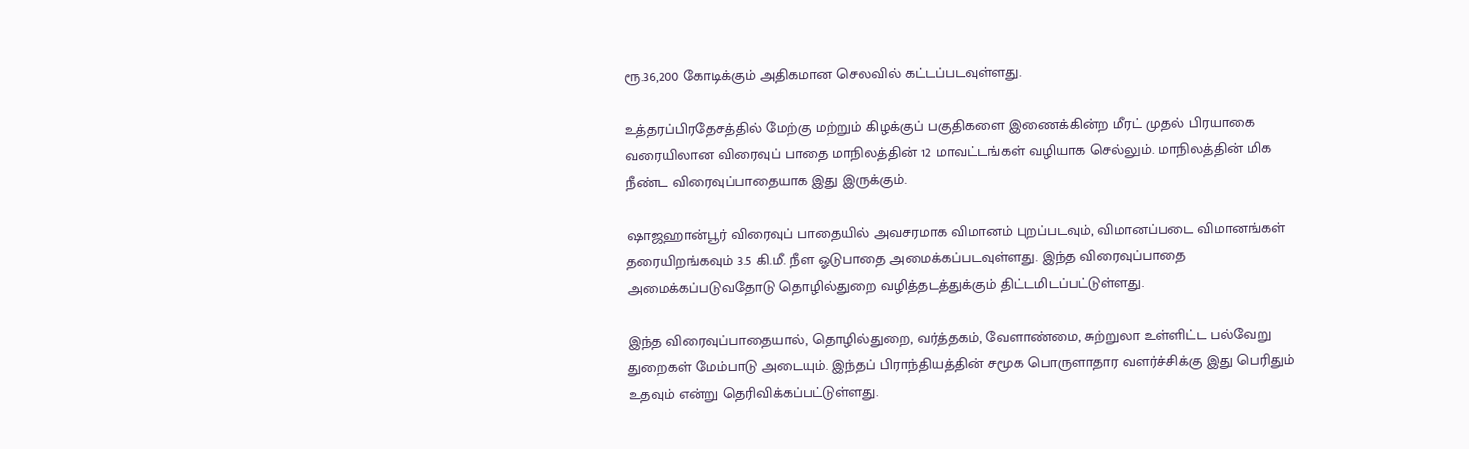ரூ.36,200 கோடிக்கும் அதிகமான செலவில் கட்டப்படவுள்ளது.

உத்தரப்பிரதேசத்தில் மேற்கு மற்றும் கிழக்குப் பகுதிகளை இணைக்கின்ற மீரட் முதல் பிரயாகை வரையிலான விரைவுப் பாதை மாநிலத்தின் 12 மாவட்டங்கள் வழியாக செல்லும். மாநிலத்தின் மிக நீண்ட விரைவுப்பாதையாக இது இருக்கும்.

ஷாஜஹான்பூர் விரைவுப் பாதையில் அவசரமாக விமானம் புறப்படவும், விமானப்படை விமானங்கள் தரையிறங்கவும் 3.5 கி.மீ. நீள ஓடுபாதை அமைக்கப்படவுள்ளது. இந்த விரைவுப்பாதை அமைக்கப்படுவதோடு தொழில்துறை வழித்தடத்துக்கும் திட்டமிடப்பட்டுள்ளது.

இந்த விரைவுப்பாதையால், தொழில்துறை, வர்த்தகம், வேளாண்மை, சுற்றுலா உள்ளிட்ட பல்வேறு துறைகள் மேம்பாடு அடையும். இந்தப் பிராந்தியத்தின் சமூக பொருளாதார வளர்ச்சிக்கு இது பெரிதும் உதவும் என்று தெரிவிக்கப்பட்டுள்ளது.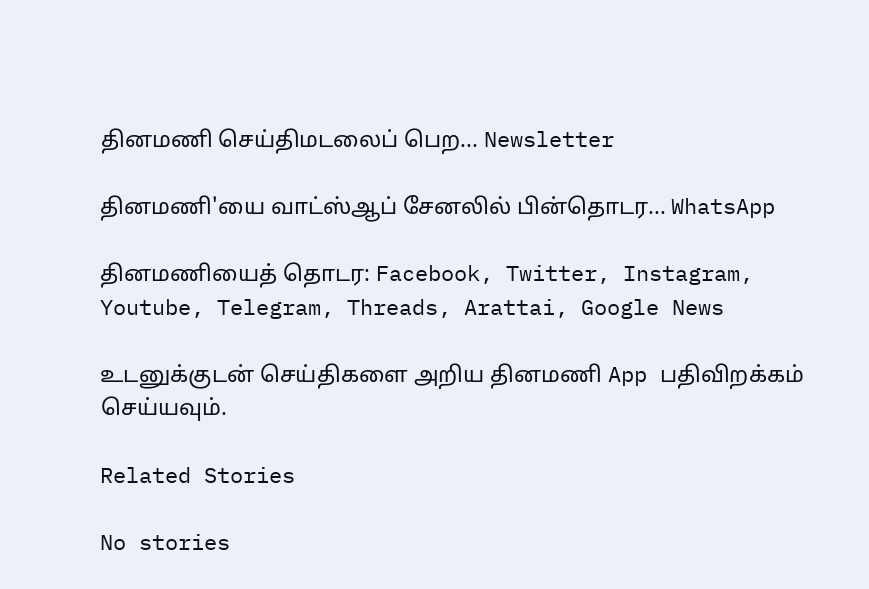தினமணி செய்திமடலைப் பெற... Newsletter

தினமணி'யை வாட்ஸ்ஆப் சேனலில் பின்தொடர... WhatsApp

தினமணியைத் தொடர: Facebook, Twitter, Instagram, Youtube, Telegram, Threads, Arattai, Google News

உடனுக்குடன் செய்திகளை அறிய தினமணி App பதிவிறக்கம் செய்யவும்.

Related Stories

No stories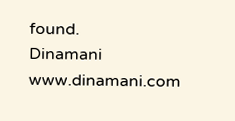found.
Dinamani
www.dinamani.com